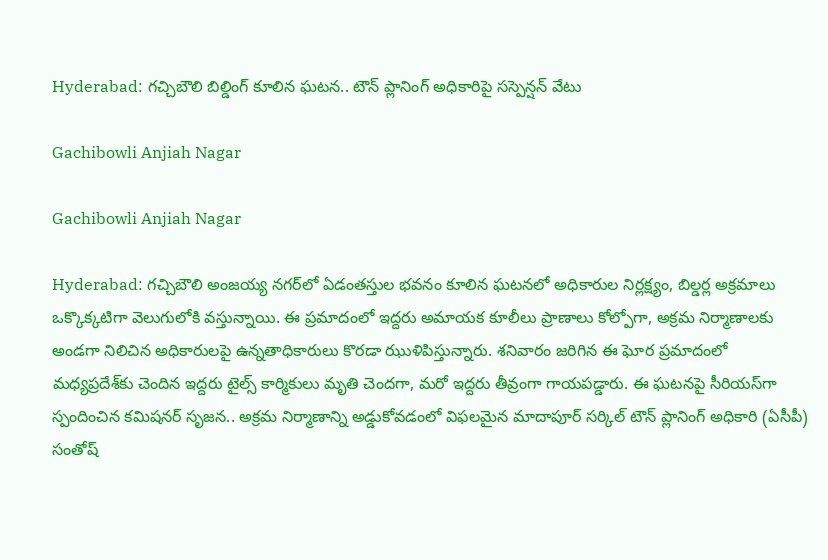Hyderabad: గచ్చిబౌలి బిల్డింగ్‌ కూలిన ఘటన.. టౌన్ ప్లానింగ్‌ అధికారిపై సస్పెన్షన్‌ వేటు

Gachibowli Anjiah Nagar

Gachibowli Anjiah Nagar

Hyderabad: గచ్చిబౌలి అంజయ్య నగర్‌లో ఏడంతస్తుల భవనం కూలిన ఘటనలో అధికారుల నిర్లక్ష్యం, బిల్డర్ల అక్రమాలు ఒక్కొక్కటిగా వెలుగులోకి వస్తున్నాయి. ఈ ప్రమాదంలో ఇద్దరు అమాయక కూలీలు ప్రాణాలు కోల్పోగా, అక్రమ నిర్మాణాలకు అండగా నిలిచిన అధికారులపై ఉన్నతాధికారులు కొరడా ఝుళిపిస్తున్నారు. శనివారం జరిగిన ఈ ఘోర ప్రమాదంలో మధ్యప్రదేశ్‌కు చెందిన ఇద్దరు టైల్స్ కార్మికులు మృతి చెందగా, మరో ఇద్దరు తీవ్రంగా గాయపడ్డారు. ఈ ఘటనపై సీరియస్‌గా స్పందించిన కమిషనర్ సృజన.. అక్రమ నిర్మాణాన్ని అడ్డుకోవడంలో విఫలమైన మాదాపూర్ సర్కిల్ టౌన్ ప్లానింగ్ అధికారి (ఏసీపీ) సంతోష్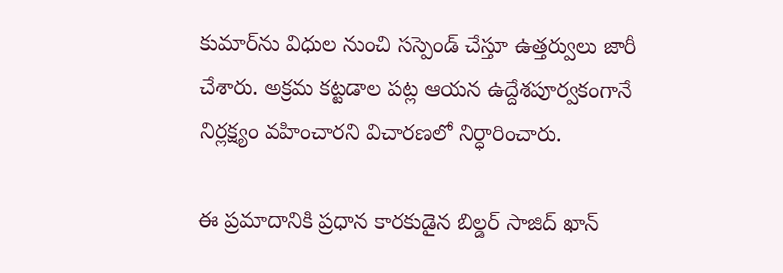కుమార్‌ను విధుల నుంచి సస్పెండ్ చేస్తూ ఉత్తర్వులు జారీ చేశారు. అక్రమ కట్టడాల పట్ల ఆయన ఉద్దేశపూర్వకంగానే నిర్లక్ష్యం వహించారని విచారణలో నిర్ధారించారు.

ఈ ప్రమాదానికి ప్రధాన కారకుడైన బిల్డర్ సాజిద్ ఖాన్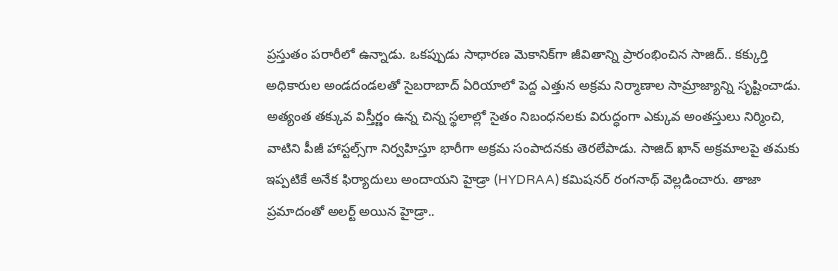ప్రస్తుతం పరారీలో ఉన్నాడు. ఒకప్పుడు సాధారణ మెకానిక్‌గా జీవితాన్ని ప్రారంభించిన సాజిద్.. కక్కుర్తి అధికారుల అండదండలతో సైబరాబాద్ ఏరియాలో పెద్ద ఎత్తున అక్రమ నిర్మాణాల సామ్రాజ్యాన్ని సృష్టించాడు. అత్యంత తక్కువ విస్తీర్ణం ఉన్న చిన్న స్థలాల్లో సైతం నిబంధనలకు విరుద్ధంగా ఎక్కువ అంతస్తులు నిర్మించి, వాటిని పీజీ హాస్టల్స్‌గా నిర్వహిస్తూ భారీగా అక్రమ సంపాదనకు తెరలేపాడు. సాజిద్ ఖాన్ అక్రమాలపై తమకు ఇప్పటికే అనేక ఫిర్యాదులు అందాయని హైడ్రా (HYDRAA) కమిషనర్ రంగనాథ్ వెల్లడించారు. తాజా ప్రమాదంతో అలర్ట్ అయిన హైడ్రా..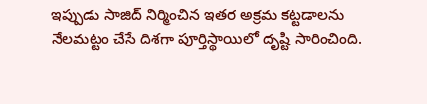ఇప్పుడు సాజిద్ నిర్మించిన ఇతర అక్రమ కట్టడాలను నేలమట్టం చేసే దిశగా పూర్తిస్థాయిలో దృష్టి సారించింది.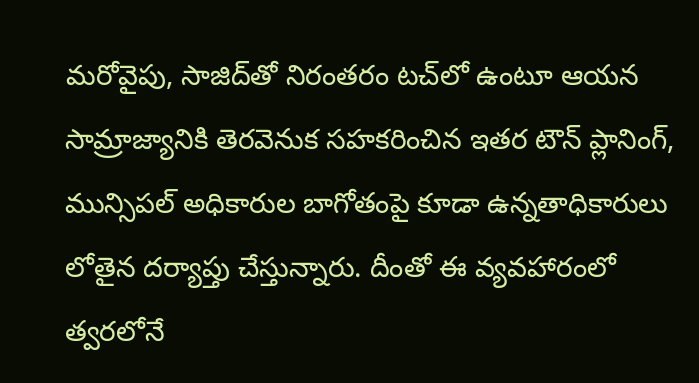మరోవైపు, సాజిద్‌తో నిరంతరం టచ్‌లో ఉంటూ ఆయన సామ్రాజ్యానికి తెరవెనుక సహకరించిన ఇతర టౌన్ ప్లానింగ్, మున్సిపల్ అధికారుల బాగోతంపై కూడా ఉన్నతాధికారులు లోతైన దర్యాప్తు చేస్తున్నారు. దీంతో ఈ వ్యవహారంలో త్వరలోనే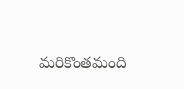మరికొంతమంది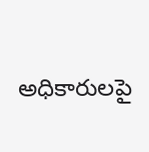అధికారులపై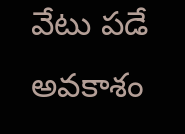వేటు పడే అవకాశం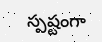స్పష్టంగా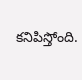కనిపిస్తోంది.